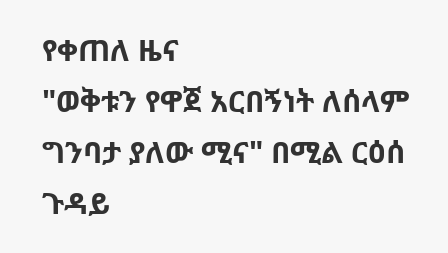የቀጠለ ዜና
"ወቅቱን የዋጀ አርበኝነት ለሰላም ግንባታ ያለው ሚና" በሚል ርዕሰ ጉዳይ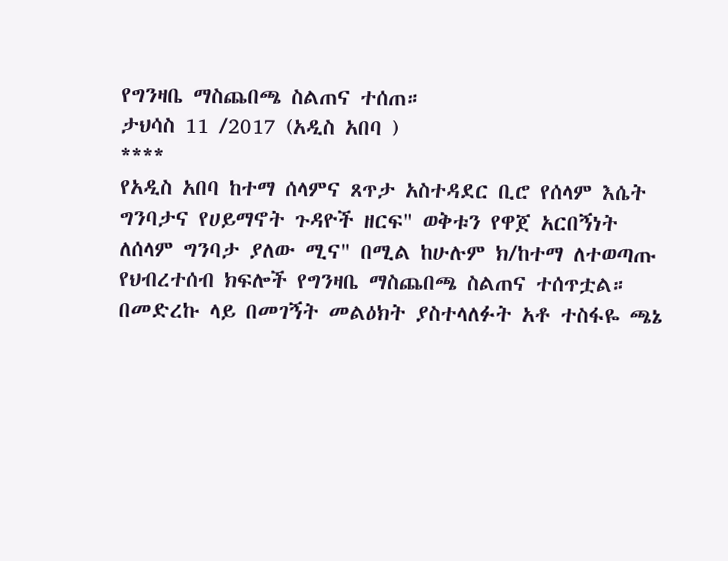የግንዛቤ ማስጨበጫ ስልጠና ተሰጠ።
ታህሳስ 11 /2017 (አዲስ አበባ )
****
የአዲስ አበባ ከተማ ሰላምና ጸጥታ አስተዳደር ቢሮ የሰላም እሴት ግንባታና የሀይማኖት ጉዳዮች ዘርፍ" ወቅቱን የዋጀ አርበኝነት ለሰላም ግንባታ ያለው ሚና" በሚል ከሁሉም ክ/ከተማ ለተወጣጡ የህብረተሰብ ክፍሎች የግንዛቤ ማስጨበጫ ስልጠና ተሰጥቷል።
በመድረኩ ላይ በመገኝት መልዕክት ያስተላለፉት አቶ ተስፋዬ ጫኔ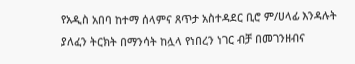የአዲስ አበባ ከተማ ሰላምና ጸጥታ አስተዳደር ቢሮ ም/ሀላፊ እንዳሉት ያለፈን ትርክት በማንሳት ከሏላ የነበረን ነገር ብቻ በመገንዘብና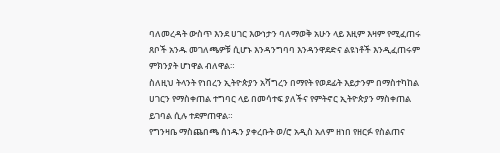ባለመረዳት ውስጥ እንደ ሀገር እውነታን ባለማወቅ አሁን ላይ እዚም እዛም የሚፈጠሩ ጸቦች አንዱ መገለጫዎቹ ሲሆኑ እንዳንግባባ እንዳንዋደድና ልዩነቶች እንዲፈጠሩም ምክንያት ሆነዋል ብለዋል።
ስለዚህ ትላንት የነበረን ኢትዮጵያን አሻግረን በማየት የወደፊት እይታንም በማስተካከል ሀገርን የማስቀጠል ተግባር ላይ በመሳተፍ ያለችና የምትኖር ኢትዮጵያን ማስቀጠል ይገባል ሲሉ ተደምጠዋል።
የግንዛቤ ማስጨበጫ ሰነዱን ያቀረቡት ወ/ሮ አዲስ አለም ዘነበ የዘርፉ የስልጠና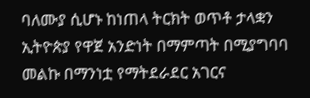ባለሙያ ሲሆኑ ከነጠላ ትርክት ወጥቶ ታላቋን ኢትዮጵያ የዋጀ አንድነት በማምጣት በሚያግባባ መልኩ በማንነቷ የማትደራደር አገርና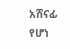አሸናፊ የሆነ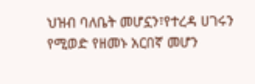ህዝብ ባለቤት መሆኗን፣የተረዳ ሀገሩን የሚወድ የዘመኑ አርበኛ መሆን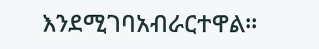እንደሚገባአብራርተዋል።